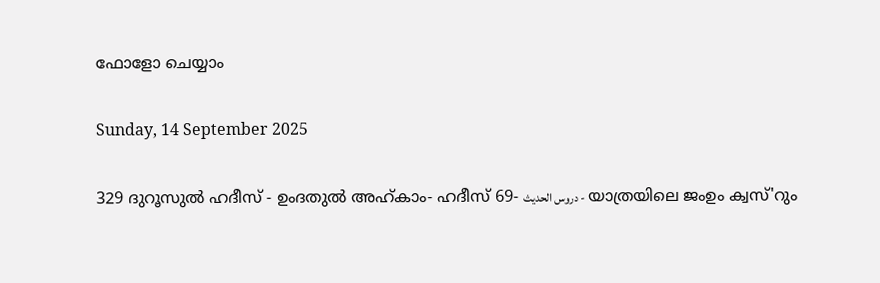ഫോളോ ചെയ്യാം

Sunday, 14 September 2025

329 ദുറൂസുല്‍ ഹദീസ് - ഉംദതുല്‍ അഹ്കാം- ഹദീസ് 69- دروس الحديث - യാത്രയിലെ ജംഉം ക്വസ്'റും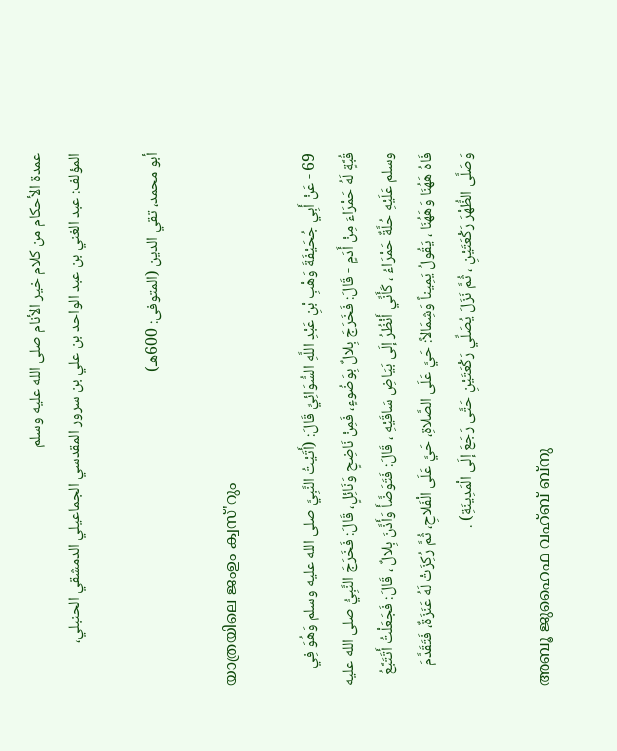عمدة الأحكام من كلام خير الأنام صلى الله عليه وسلم
المؤلف: عبد الغني بن عبد الواحد بن علي بن سرور المقدسي الجماعيلي الدمشقي الحنبلي،

أبو محمد، تقي الدين (المتوفى: 600هـ)

യാത്രയിലെ ജംഉം ക്വസ്'റും

69 - عَنْ أَبِي جُحَيْفَةَ وَهْبِ بْنِ عَبْدِ اللَّهِ السُّوَائِيِّ قَالَ: (أَتَيْتُ النَّبِيَّ صلى الله عليه وسلم وَهُوَ فِي قُبَّةٍ لَهُ حَمْرَاءَ مِنْ أَدَمٍ - قَالَ: فَخَرَجَ بِلالٌ بِوَضُوءٍ، فَمِنْ نَاضِحٍ وَنَائِلٍ، قَالَ: فَخَرَجَ النَّبِيُّ صلى الله عليه وسلم عَلَيْهِ حُلَّةٌ حَمْرَاءُ ، كَأَنِّي أَنْظُرُ إلَى بَيَاضِ سَاقَيْهِ ، قَالَ: فَتَوَضَّأَ وَأَذَّنَ بِلالٌ ، قَالَ: فَجَعَلْتُ أَتَتَبَّعُ فَاهُ هَهُنَا وَهَهُنَا ، يَقُولُ يَمِيناً وَشِمَالاً: حَيَّ عَلَى الصَّلاةِ، حَيَّ عَلَى الْفَلاحِ، ثُمَّ رُكِزَتْ لَهُ عَنَزَةٌ، فَتَقَدَّمَ وَصَلَّى الظُّهْرَ رَكْعَتَيْنِ ، ثُمَّ نَزَلَ يُصَلِّي رَكْعَتَيْنِ حَتَّى رَجَعَ إلَى الْمَدِينَةِ) .

അബൂ ജുഹൈഫ വഹ്ബ് ബ്നു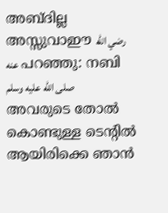അബ്ദില്ല അസ്സുവാഈ رضي الله عنه പറഞ്ഞു: നബി صلى الله عليه وسلم അവരുടെ തോല്‍ കൊണ്ടുള്ള ടെന്‍റില്‍ ആയിരിക്കെ ഞാന്‍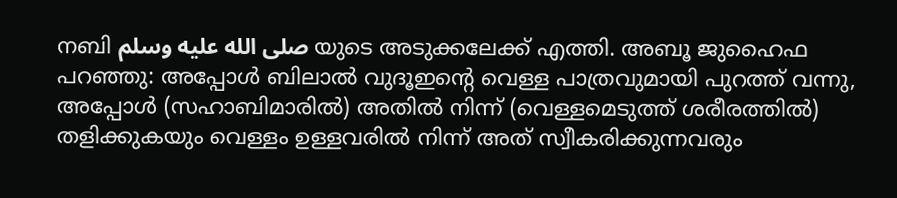നബി صلى الله عليه وسلم യുടെ അടുക്കലേക്ക് എത്തി. അബൂ ജുഹൈഫ പറഞ്ഞു: അപ്പോള്‍ ബിലാല്‍ വുദൂഇന്‍റെ വെള്ള പാത്രവുമായി പുറത്ത് വന്നു, അപ്പോള്‍ (സഹാബിമാരില്‍) അതില്‍ നിന്ന് (വെള്ളമെടുത്ത് ശരീരത്തില്‍) തളിക്കുകയും വെള്ളം ഉള്ളവരില്‍ നിന്ന് അത് സ്വീകരിക്കുന്നവരും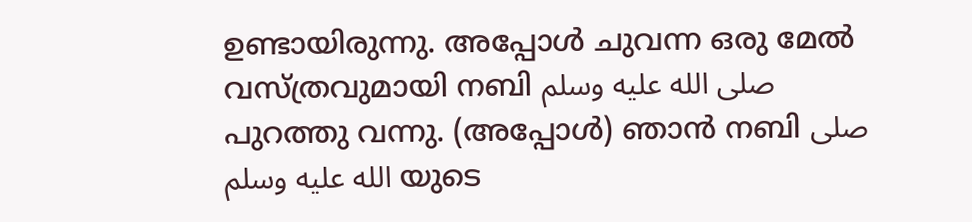ഉണ്ടായിരുന്നു. അപ്പോള്‍ ചുവന്ന ഒരു മേല്‍ വസ്ത്രവുമായി നബി صلى الله عليه وسلم പുറത്തു വന്നു. (അപ്പോള്‍) ഞാന്‍ നബി صلى الله عليه وسلم യുടെ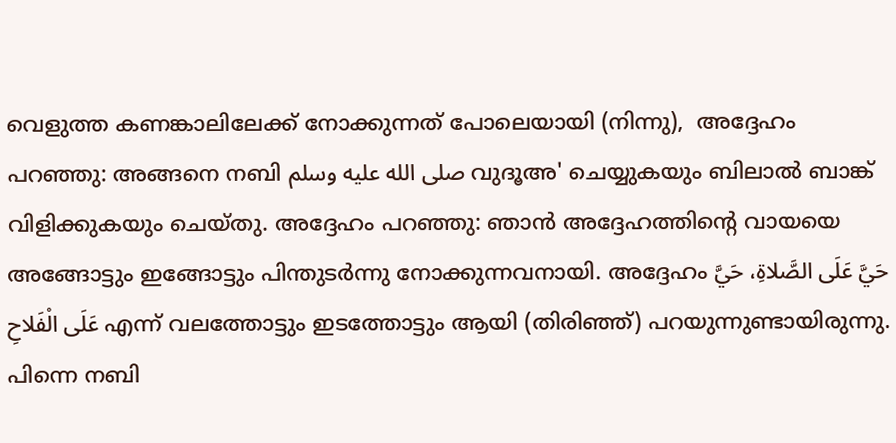വെളുത്ത കണങ്കാലിലേക്ക് നോക്കുന്നത് പോലെയായി (നിന്നു),  അദ്ദേഹം പറഞ്ഞു: അങ്ങനെ നബി صلى الله عليه وسلم വുദൂഅ' ചെയ്യുകയും ബിലാല്‍ ബാങ്ക് വിളിക്കുകയും ചെയ്തു. അദ്ദേഹം പറഞ്ഞു: ഞാന്‍ അദ്ദേഹത്തിന്‍റെ വായയെ അങ്ങോട്ടും ഇങ്ങോട്ടും പിന്തുടര്‍ന്നു നോക്കുന്നവനായി. അദ്ദേഹം حَيَّ عَلَى الصَّلاةِ، حَيَّ عَلَى الْفَلاحِ എന്ന് വലത്തോട്ടും ഇടത്തോട്ടും ആയി (തിരിഞ്ഞ്‌) പറയുന്നുണ്ടായിരുന്നു. പിന്നെ നബി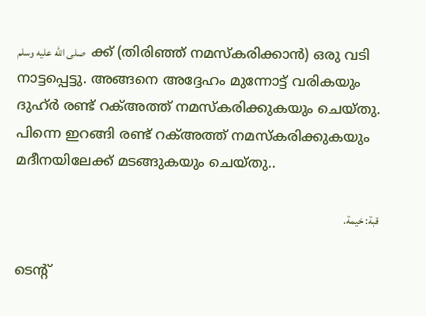صلى الله عليه وسلم   ക്ക് (തിരിഞ്ഞ് നമസ്കരിക്കാന്‍) ഒരു വടി നാട്ടപ്പെട്ടു. അങ്ങനെ അദ്ദേഹം മുന്നോട്ട് വരികയും ദുഹ്ര്‍ രണ്ട് റക്അത്ത് നമസ്കരിക്കുകയും ചെയ്തു. പിന്നെ ഇറങ്ങി രണ്ട് റക്അത്ത് നമസ്കരിക്കുകയും മദീനയിലേക്ക് മടങ്ങുകയും ചെയ്തു..

قبة: خيمة.

ടെന്‍റ്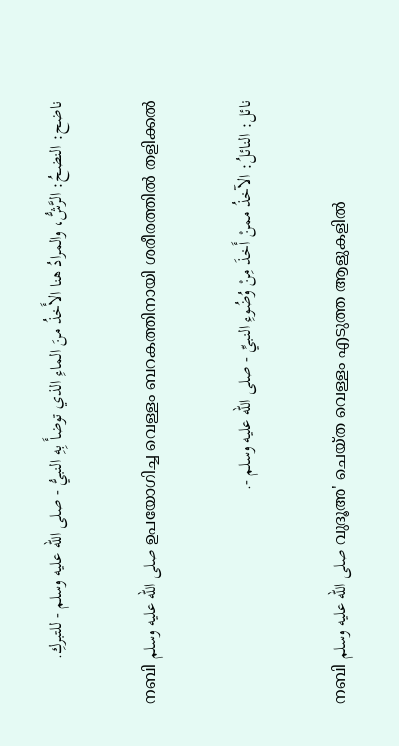ناضح: النضحُ: الرَّشُّ، والمرادُ هنا الأَخذُ منَ الماءِ الذي توضأَ بِهِ النبيُّ - صلى الله عليه وسلم - للتبركِ.

നബി صلى الله عليه وسلم ഉപയോഗിച്ച വെള്ളം ബറകത്തിനായി ശരീരത്തില്‍ തളിക്കല്‍

نائل: النائلُ: الآخذُ ممنْ أَخذَ مِنْ وُضُوءِ النبيِّ - صلى الله عليه وسلم -.

നബി صلى الله عليه وسلم വുദൂഅ' ചെയ്ത വെള്ളം എടുത്ത ആളുകളില്‍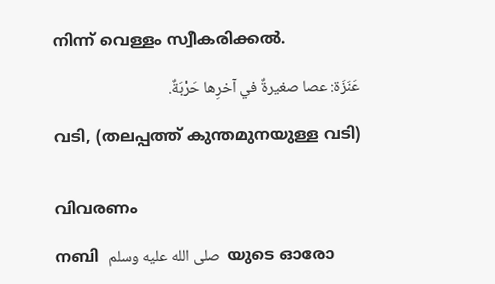നിന്ന് വെള്ളം സ്വീകരിക്കല്‍.

عَنَزَة: عصا صغيرةٌ في آخرِها حَرْبَةٌ.

വടി, (തലപ്പത്ത് കുന്തമുനയുള്ള വടി)


വിവരണം

നബി  صلى الله عليه وسلم  യുടെ ഓരോ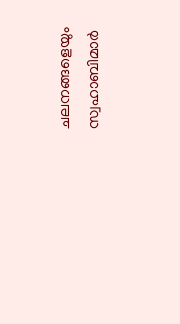ചലനങ്ങളെയും സ്വഹാബിമാര്‍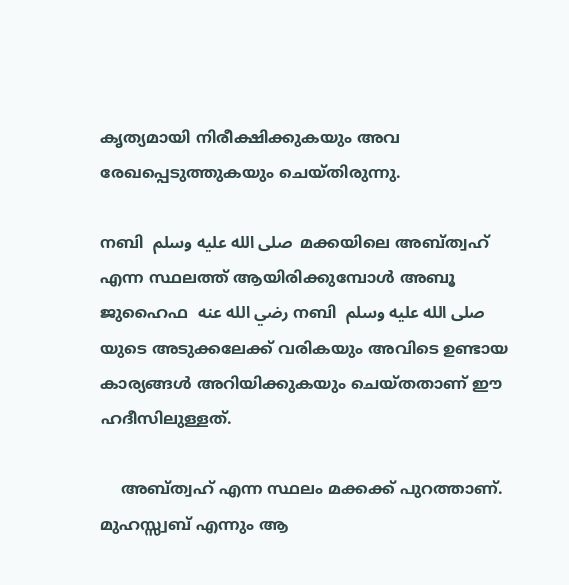കൃത്യമായി നിരീക്ഷിക്കുകയും അവ രേഖപ്പെടുത്തുകയും ചെയ്തിരുന്നു.

നബി  صلى الله عليه وسلم  മക്കയിലെ അബ്ത്വഹ് എന്ന സ്ഥലത്ത് ആയിരിക്കുമ്പോള്‍ അബൂ ജുഹൈഫ  رضي الله عنه നബി  صلى الله عليه وسلم  യുടെ അടുക്കലേക്ക് വരികയും അവിടെ ഉണ്ടായ കാര്യങ്ങള്‍ അറിയിക്കുകയും ചെയ്തതാണ് ഈ ഹദീസിലുള്ളത്.

    അബ്ത്വഹ് എന്ന സ്ഥലം മക്കക്ക് പുറത്താണ്. മുഹസ്സ്വബ് എന്നും ആ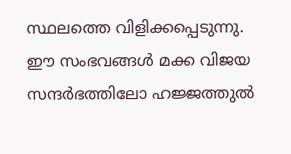സ്ഥലത്തെ വിളിക്കപ്പെടുന്നു. ഈ സംഭവങ്ങള്‍ മക്ക വിജയ സന്ദര്‍ഭത്തിലോ ഹജ്ജത്തുല്‍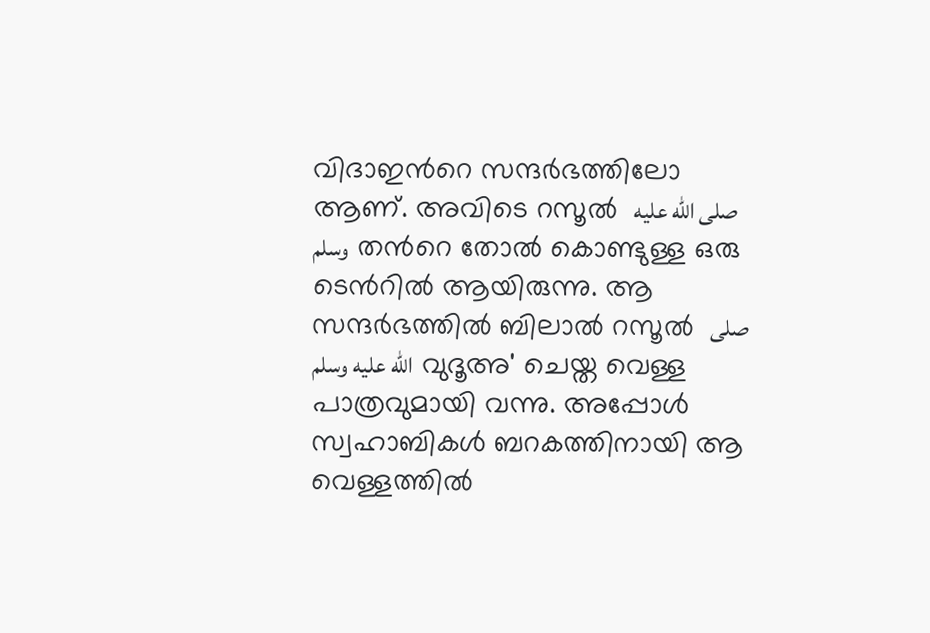വിദാഇന്‍റെ സന്ദര്‍ഭത്തിലോ ആണ്. അവിടെ റസൂല്‍  صلى الله عليه وسلم  തന്‍റെ തോല്‍ കൊണ്ടുള്ള ഒരു ടെന്‍റില്‍ ആയിരുന്നു. ആ സന്ദര്‍ഭത്തില്‍ ബിലാല്‍ റസൂല്‍  صلى الله عليه وسلم  വുദൂഅ' ചെയ്ത വെള്ള  പാത്രവുമായി വന്നു. അപ്പോള്‍ സ്വഹാബികള്‍ ബറകത്തിനായി ആ വെള്ളത്തില്‍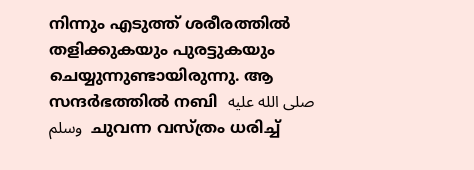നിന്നും എടുത്ത് ശരീരത്തില്‍ തളിക്കുകയും പുരട്ടുകയും ചെയ്യുന്നുണ്ടായിരുന്നു. ആ സന്ദര്‍ഭത്തില്‍ നബി  صلى الله عليه وسلم  ചുവന്ന വസ്ത്രം ധരിച്ച്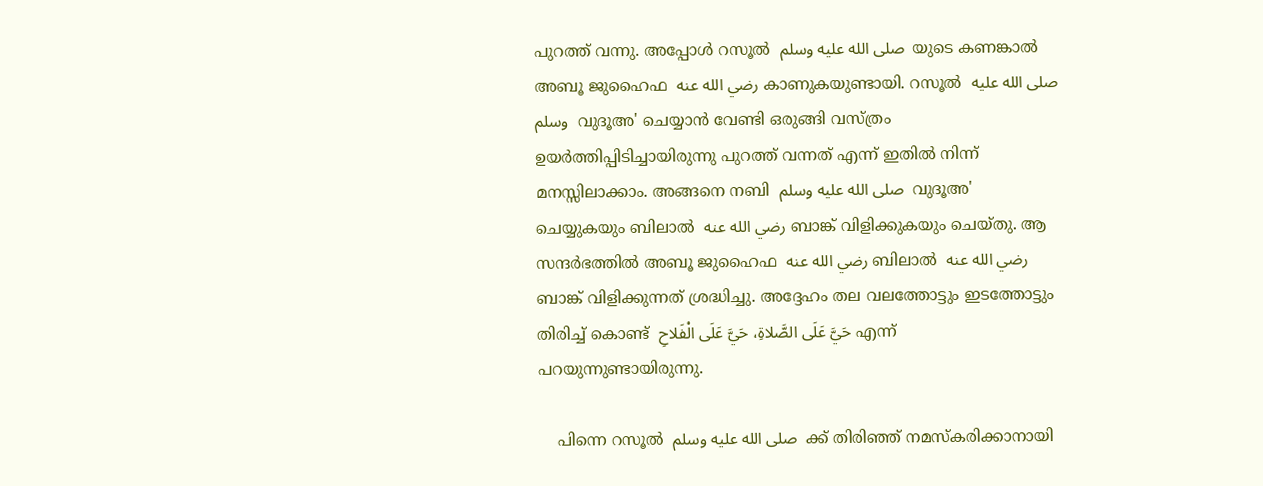പുറത്ത് വന്നു. അപ്പോള്‍ റസൂല്‍  صلى الله عليه وسلم  യുടെ കണങ്കാല്‍ അബൂ ജുഹൈഫ  رضي الله عنه കാണുകയുണ്ടായി. റസൂല്‍  صلى الله عليه وسلم  വുദൂഅ' ചെയ്യാന്‍ വേണ്ടി ഒരുങ്ങി വസ്ത്രം ഉയര്‍ത്തിപ്പിടിച്ചായിരുന്നു പുറത്ത് വന്നത് എന്ന് ഇതില്‍ നിന്ന് മനസ്സിലാക്കാം. അങ്ങനെ നബി  صلى الله عليه وسلم  വുദൂഅ' ചെയ്യുകയും ബിലാല്‍  رضي الله عنه ബാങ്ക് വിളിക്കുകയും ചെയ്തു. ആ സന്ദര്‍ഭത്തില്‍ അബൂ ജുഹൈഫ  رضي الله عنه ബിലാല്‍  رضي الله عنه ബാങ്ക് വിളിക്കുന്നത് ശ്രദ്ധിച്ചു. അദ്ദേഹം തല വലത്തോട്ടും ഇടത്തോട്ടും തിരിച്ച് കൊണ്ട്  حَيَّ عَلَى الصَّلاةِ، حَيَّ عَلَى الْفَلاحِ എന്ന് പറയുന്നുണ്ടായിരുന്നു.

    പിന്നെ റസൂല്‍  صلى الله عليه وسلم  ക്ക് തിരിഞ്ഞ് നമസ്കരിക്കാനായി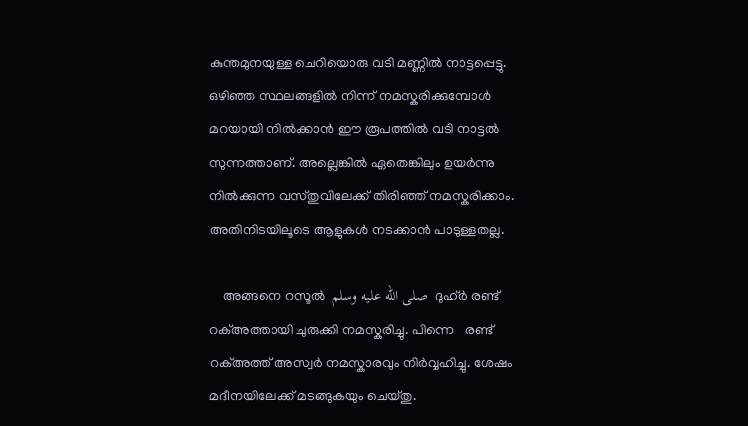കുന്തമുനയുള്ള ചെറിയൊരു വടി മണ്ണില്‍ നാട്ടപ്പെട്ടു. ഒഴിഞ്ഞ സ്ഥലങ്ങളില്‍ നിന്ന് നമസ്കരിക്കുമ്പോള്‍ മറയായി നില്‍ക്കാന്‍ ഈ രൂപത്തില്‍ വടി നാട്ടല്‍ സുന്നത്താണ്. അല്ലെങ്കില്‍ ഏതെങ്കിലും ഉയര്‍ന്നു നില്‍ക്കുന്ന വസ്തുവിലേക്ക് തിരിഞ്ഞ് നമസ്കരിക്കാം. അതിനിടയിലൂടെ ആളുകള്‍ നടക്കാന്‍ പാടുള്ളതല്ല.

    അങ്ങനെ റസൂല്‍  صلى الله عليه وسلم  ദുഹ്ര്‍ രണ്ട് റക്അത്തായി ചുരുക്കി നമസ്കരിച്ചു. പിന്നെ   രണ്ട് റക്അത്ത് അസ്വര്‍ നമസ്കാരവും നിര്‍വ്വഹിച്ചു. ശേഷം മദീനയിലേക്ക് മടങ്ങുകയും ചെയ്തു.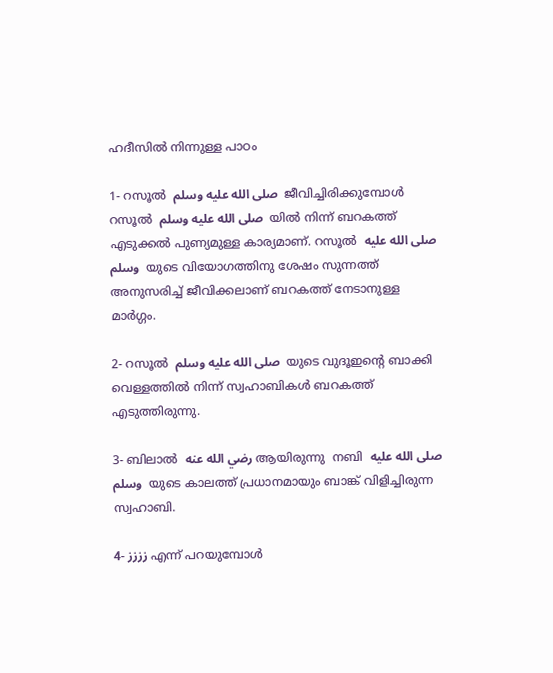ഹദീസില്‍ നിന്നുള്ള പാഠം

1- റസൂല്‍  صلى الله عليه وسلم  ജീവിച്ചിരിക്കുമ്പോള്‍ റസൂല്‍  صلى الله عليه وسلم  യില്‍ നിന്ന് ബറകത്ത് എടുക്കല്‍ പുണ്യമുള്ള കാര്യമാണ്. റസൂല്‍  صلى الله عليه وسلم  യുടെ വിയോഗത്തിനു ശേഷം സുന്നത്ത് അനുസരിച്ച് ജീവിക്കലാണ് ബറകത്ത് നേടാനുള്ള മാര്‍ഗ്ഗം.

2- റസൂല്‍  صلى الله عليه وسلم  യുടെ വുദൂഇന്‍റെ ബാക്കി വെള്ളത്തില്‍ നിന്ന് സ്വഹാബികള്‍ ബറകത്ത് എടുത്തിരുന്നു.

3- ബിലാല്‍  رضي الله عنه ആയിരുന്നു  നബി  صلى الله عليه وسلم  യുടെ കാലത്ത് പ്രധാനമായും ബാങ്ക് വിളിച്ചിരുന്ന സ്വഹാബി.

4- زززز എന്ന് പറയുമ്പോള്‍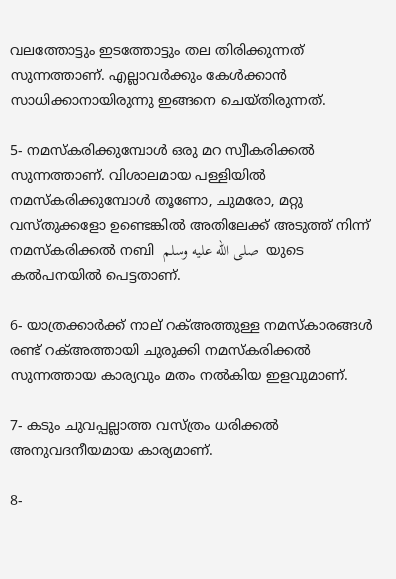വലത്തോട്ടും ഇടത്തോട്ടും തല തിരിക്കുന്നത് സുന്നത്താണ്. എല്ലാവര്‍ക്കും കേള്‍ക്കാന്‍ സാധിക്കാനായിരുന്നു ഇങ്ങനെ ചെയ്തിരുന്നത്.

5- നമസ്കരിക്കുമ്പോള്‍ ഒരു മറ സ്വീകരിക്കല്‍ സുന്നത്താണ്. വിശാലമായ പള്ളിയില്‍ നമസ്കരിക്കുമ്പോള്‍ തൂണോ, ചുമരോ, മറ്റു വസ്തുക്കളോ ഉണ്ടെങ്കില്‍ അതിലേക്ക് അടുത്ത് നിന്ന് നമസ്കരിക്കല്‍ നബി  صلى الله عليه وسلم  യുടെ കല്‍പനയില്‍ പെട്ടതാണ്.

6- യാത്രക്കാര്‍ക്ക് നാല് റക്അത്തുള്ള നമസ്കാരങ്ങള്‍ രണ്ട് റക്അത്തായി ചുരുക്കി നമസ്കരിക്കല്‍ സുന്നത്തായ കാര്യവും മതം നല്‍കിയ ഇളവുമാണ്.

7- കടും ചുവപ്പല്ലാത്ത വസ്ത്രം ധരിക്കല്‍ അനുവദനീയമായ കാര്യമാണ്.

8-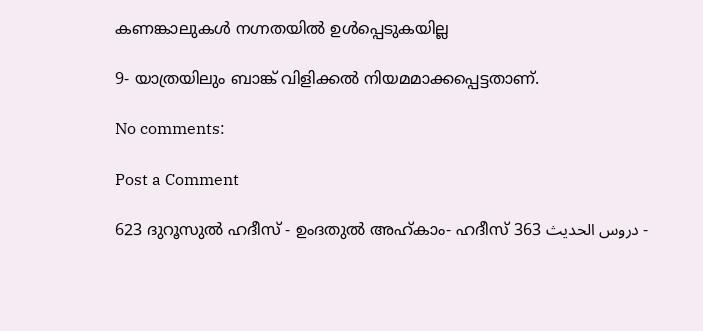കണങ്കാലുകള്‍ നഗ്നതയില്‍ ഉള്‍പ്പെടുകയില്ല

9- യാത്രയിലും ബാങ്ക് വിളിക്കല്‍ നിയമമാക്കപ്പെട്ടതാണ്.

No comments:

Post a Comment

623 ദുറൂസുല്‍ ഹദീസ് - ഉംദതുല്‍ അഹ്കാം- ഹദീസ് 363 دروس الحديث -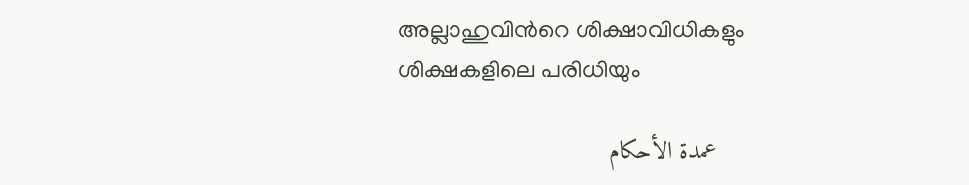അല്ലാഹുവിന്‍റെ ശിക്ഷാവിധികളും ശിക്ഷകളിലെ പരിധിയും

    عمدة الأحكام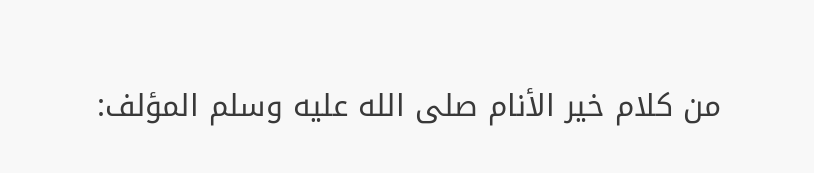من كلام خير الأنام صلى الله عليه وسلم المؤلف: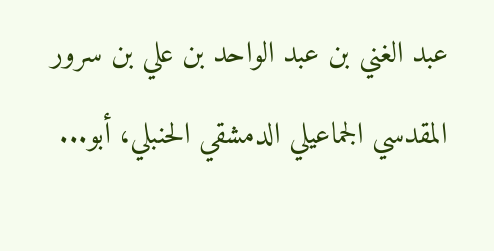عبد الغني بن عبد الواحد بن علي بن سرور المقدسي الجماعيلي الدمشقي الحنبلي، أبو...